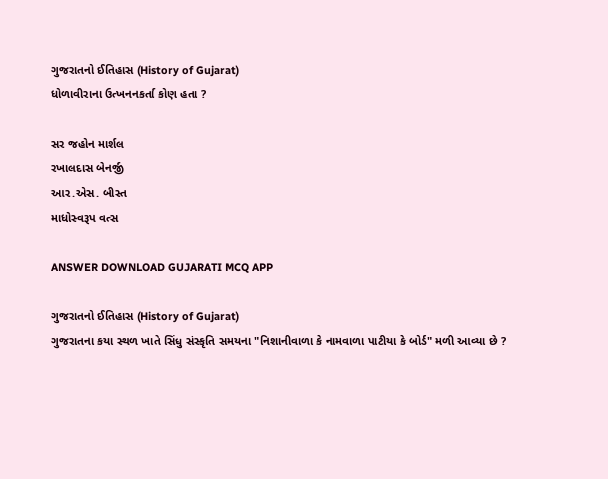ગુજરાતનો ઈતિહાસ (History of Gujarat)
ધોળાવીરાના ઉત્ખનનકર્તા કોણ હતા ?

સર જહોન માર્શલ
રખાલદાસ બેનર્જી
આર.એસ. બીસ્ત
માધોસ્વરૂપ વત્સ

ANSWER DOWNLOAD GUJARATI MCQ APP

ગુજરાતનો ઈતિહાસ (History of Gujarat)
ગુજરાતના કયા સ્થળ ખાતે સિંધુ સંસ્કૃતિ સમયના "નિશાનીવાળા કે નામવાળા પાટીયા કે બોર્ડ" મળી આવ્યા છે ?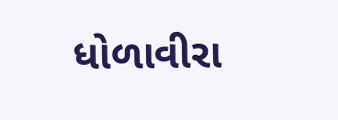ધોળાવીરા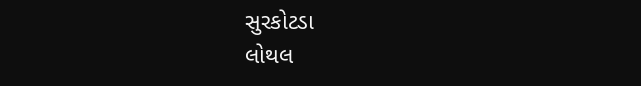સુરકોટડા
લોથલ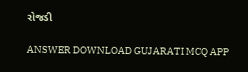રોજડી

ANSWER DOWNLOAD GUJARATI MCQ APP